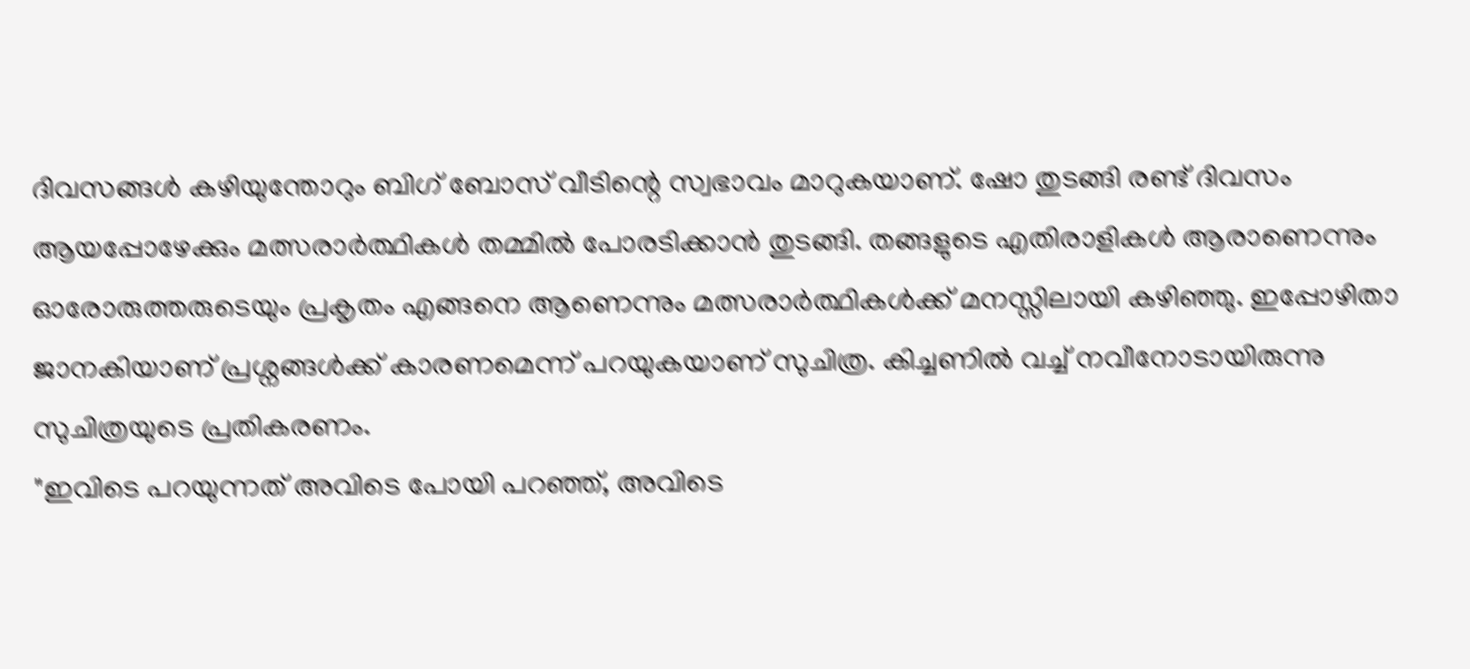ദിവസങ്ങൾ കഴിയുന്തോറും ബിഗ് ബോസ് വീടിന്റെ സ്വഭാവം മാറുകയാണ്. ഷോ തുടങ്ങി രണ്ട് ദിവസം ആയപ്പോഴേക്കും മത്സരാർത്ഥികൾ തമ്മിൽ പോരടിക്കാൻ തുടങ്ങി. തങ്ങളുടെ എതിരാളികൾ ആരാണെന്നും ഓരോരുത്തരുടെയും പ്രകൃതം എങ്ങനെ ആണെന്നും മത്സരാർത്ഥികൾക്ക് മനസ്സിലായി കഴിഞ്ഞു. ഇപ്പോഴിതാ ജാനകിയാണ് പ്രശ്നങ്ങൾക്ക് കാരണമെന്ന് പറയുകയാണ് സുചിത്ര. കിച്ചണിൽ വച്ച് നവീനോടായിരുന്നു സുചിത്രയുടെ പ്രതികരണം.
"ഇവിടെ പറയുന്നത് അവിടെ പോയി പറഞ്ഞ്, അവിടെ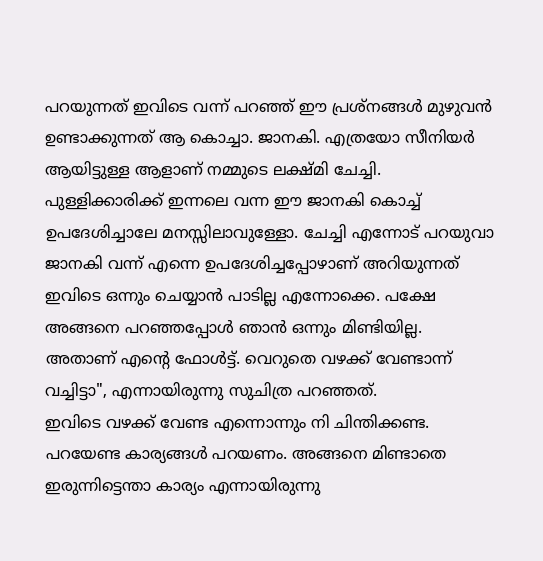പറയുന്നത് ഇവിടെ വന്ന് പറഞ്ഞ് ഈ പ്രശ്നങ്ങൾ മുഴുവൻ ഉണ്ടാക്കുന്നത് ആ കൊച്ചാ. ജാനകി. എത്രയോ സീനിയർ ആയിട്ടുള്ള ആളാണ് നമ്മുടെ ലക്ഷ്മി ചേച്ചി. പുള്ളിക്കാരിക്ക് ഇന്നലെ വന്ന ഈ ജാനകി കൊച്ച് ഉപദേശിച്ചാലേ മനസ്സിലാവുള്ളോ. ചേച്ചി എന്നോട് പറയുവാ ജാനകി വന്ന് എന്നെ ഉപദേശിച്ചപ്പോഴാണ് അറിയുന്നത് ഇവിടെ ഒന്നും ചെയ്യാൻ പാടില്ല എന്നോക്കെ. പക്ഷേ അങ്ങനെ പറഞ്ഞപ്പോൾ ഞാൻ ഒന്നും മിണ്ടിയില്ല. അതാണ് എന്റെ ഫോൾട്ട്. വെറുതെ വഴക്ക് വേണ്ടാന്ന് വച്ചിട്ടാ", എന്നായിരുന്നു സുചിത്ര പറഞ്ഞത്.
ഇവിടെ വഴക്ക് വേണ്ട എന്നൊന്നും നി ചിന്തിക്കണ്ട. പറയേണ്ട കാര്യങ്ങൾ പറയണം. അങ്ങനെ മിണ്ടാതെ ഇരുന്നിട്ടെന്താ കാര്യം എന്നായിരുന്നു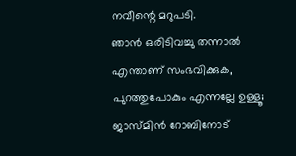നവീന്റെ മറുപടി.
ഞാൻ ഒരിടിവച്ചു തന്നാൽ എന്താണ് സംഭവിക്കുക, പുറത്തുപോകും എന്നല്ലേ ഉള്ളൂ; ജാസ്മിൻ റോബിനോട്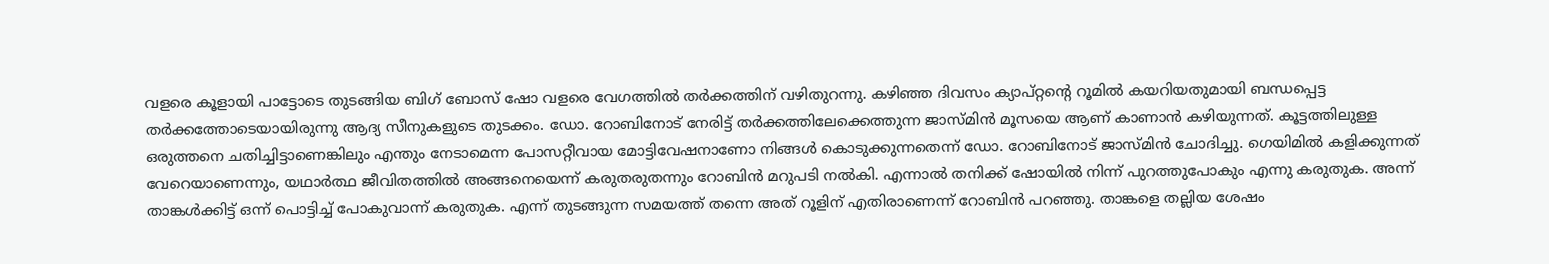വളരെ കൂളായി പാട്ടോടെ തുടങ്ങിയ ബിഗ് ബോസ് ഷോ വളരെ വേഗത്തിൽ തർക്കത്തിന് വഴിതുറന്നു. കഴിഞ്ഞ ദിവസം ക്യാപ്റ്റന്റെ റൂമിൽ കയറിയതുമായി ബന്ധപ്പെട്ട തർക്കത്തോടെയായിരുന്നു ആദ്യ സീനുകളുടെ തുടക്കം. ഡോ. റോബിനോട് നേരിട്ട് തർക്കത്തിലേക്കെത്തുന്ന ജാസ്മിൻ മൂസയെ ആണ് കാണാൻ കഴിയുന്നത്. കൂട്ടത്തിലുള്ള ഒരുത്തനെ ചതിച്ചിട്ടാണെങ്കിലും എന്തും നേടാമെന്ന പോസറ്റീവായ മോട്ടിവേഷനാണോ നിങ്ങൾ കൊടുക്കുന്നതെന്ന് ഡോ. റോബിനോട് ജാസ്മിൻ ചോദിച്ചു. ഗെയിമിൽ കളിക്കുന്നത് വേറെയാണെന്നും, യഥാർത്ഥ ജീവിതത്തിൽ അങ്ങനെയെന്ന് കരുതരുതന്നും റോബിൻ മറുപടി നൽകി. എന്നാൽ തനിക്ക് ഷോയിൽ നിന്ന് പുറത്തുപോകും എന്നു കരുതുക. അന്ന് താങ്കൾക്കിട്ട് ഒന്ന് പൊട്ടിച്ച് പോകുവാന്ന് കരുതുക. എന്ന് തുടങ്ങുന്ന സമയത്ത് തന്നെ അത് റൂളിന് എതിരാണെന്ന് റോബിൻ പറഞ്ഞു. താങ്കളെ തല്ലിയ ശേഷം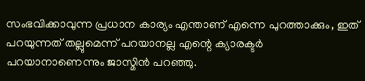സംഭവിക്കാവുന്ന പ്രധാന കാര്യം എന്താണ് എന്നെ പുറത്താക്കും, ഇത് പറയുന്നത് തല്ലുമെന്ന് പറയാനല്ല എന്റെ ക്യാരക്ടർ പറയാനാണെന്നും ജാസ്മിൻ പറഞ്ഞു.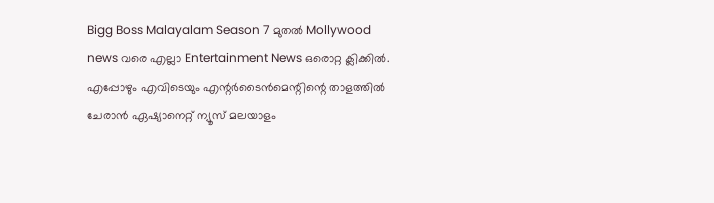Bigg Boss Malayalam Season 7 മുതൽ Mollywood news വരെ എല്ലാ Entertainment News ഒരൊറ്റ ക്ലിക്കിൽ. എപ്പോഴും എവിടെയും എന്റർടൈൻമെന്റിന്റെ താളത്തിൽ ചേരാൻ ഏഷ്യാനെറ്റ് ന്യൂസ് മലയാളം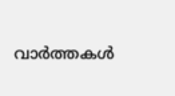വാർത്തകൾ